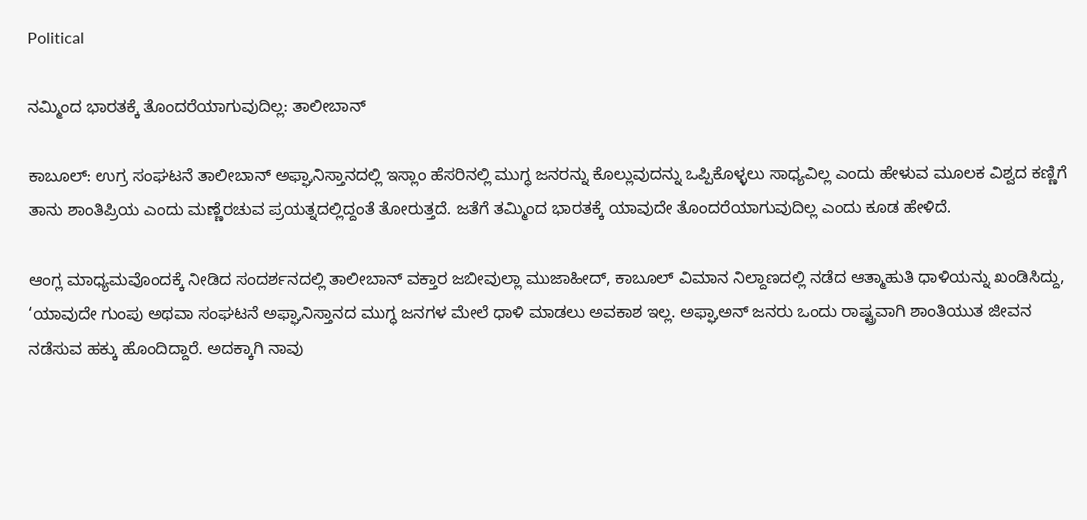Political

ನಮ್ಮಿಂದ ಭಾರತಕ್ಕೆ ತೊಂದರೆಯಾಗುವುದಿಲ್ಲ: ತಾಲೀಬಾನ್

ಕಾಬೂಲ್: ಉಗ್ರ ಸಂಘಟನೆ ತಾಲೀಬಾನ್ ಅಫ್ಘಾನಿಸ್ತಾನದಲ್ಲಿ ಇಸ್ಲಾಂ ಹೆಸರಿನಲ್ಲಿ ಮುಗ್ಧ ಜನರನ್ನು ಕೊಲ್ಲುವುದನ್ನು ಒಪ್ಪಿಕೊಳ್ಳಲು ಸಾಧ್ಯವಿಲ್ಲ ಎಂದು ಹೇಳುವ ಮೂಲಕ ವಿಶ್ವದ ಕಣ್ಣಿಗೆ ತಾನು ಶಾಂತಿಪ್ರಿಯ ಎಂದು ಮಣ್ಣೆರಚುವ ಪ್ರಯತ್ನದಲ್ಲಿದ್ದಂತೆ ತೋರುತ್ತದೆ. ಜತೆಗೆ ತಮ್ಮಿಂದ ಭಾರತಕ್ಕೆ ಯಾವುದೇ ತೊಂದರೆಯಾಗುವುದಿಲ್ಲ ಎಂದು ಕೂಡ ಹೇಳಿದೆ.

ಆಂಗ್ಲ ಮಾಧ್ಯಮವೊಂದಕ್ಕೆ ನೀಡಿದ ಸಂದರ್ಶನದಲ್ಲಿ ತಾಲೀಬಾನ್ ವಕ್ತಾರ ಜಬೀವುಲ್ಲಾ ಮುಜಾಹೀದ್, ಕಾಬೂಲ್ ವಿಮಾನ ನಿಲ್ದಾಣದಲ್ಲಿ ನಡೆದ ಆತ್ಮಾಹುತಿ ಧಾಳಿಯನ್ನು ಖಂಡಿಸಿದ್ದು, ‘ಯಾವುದೇ ಗುಂಪು ಅಥವಾ ಸಂಘಟನೆ ಅಫ್ಘಾನಿಸ್ತಾನದ ಮುಗ್ಧ ಜನಗಳ ಮೇಲೆ ಧಾಳಿ ಮಾಡಲು ಅವಕಾಶ ಇಲ್ಲ. ಅಫ್ಘಾಅನ್ ಜನರು ಒಂದು ರಾಷ್ಟ್ರವಾಗಿ ಶಾಂತಿಯುತ ಜೀವನ ನಡೆಸುವ ಹಕ್ಕು ಹೊಂದಿದ್ದಾರೆ. ಅದಕ್ಕಾಗಿ ನಾವು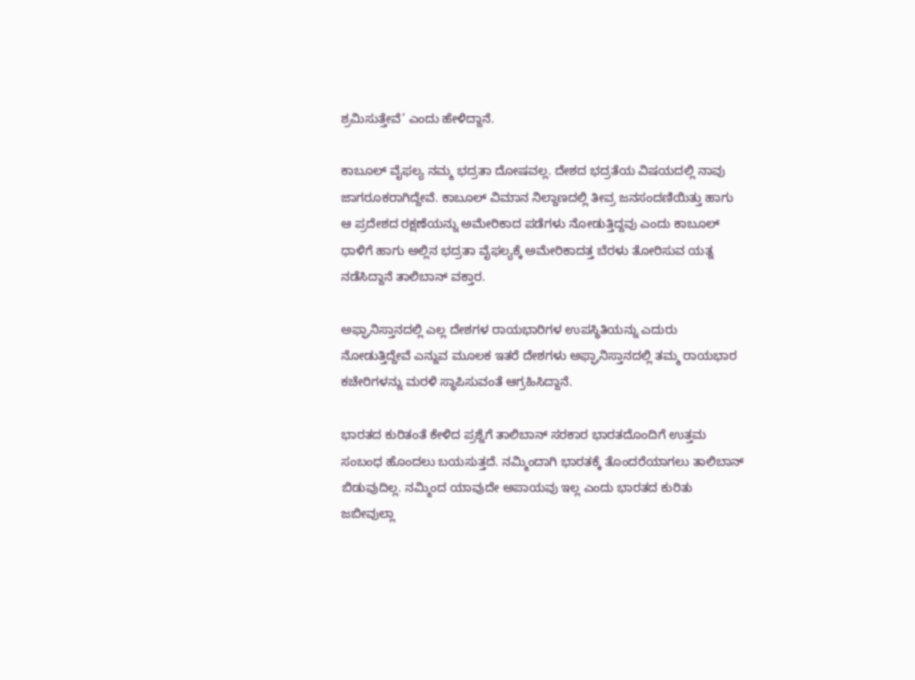ಶ್ರಮಿಸುತ್ತೇವೆ’ ಎಂದು ಹೇಳಿದ್ದಾನೆ.

ಕಾಬೂಲ್ ವೈಫಲ್ಯ ನಮ್ಮ ಭದ್ರತಾ ದೋಷವಲ್ಲ. ದೇಶದ ಭದ್ರತೆಯ ವಿಷಯದಲ್ಲಿ ನಾವು ಜಾಗರೂಕರಾಗಿದ್ದೇವೆ. ಕಾಬೂಲ್ ವಿಮಾನ ನಿಲ್ದಾಣದಲ್ಲಿ ತೀವ್ರ ಜನಸಂದಣಿಯಿತ್ತು ಹಾಗು ಆ ಪ್ರದೇಶದ ರಕ್ಷಣೆಯನ್ನು ಅಮೇರಿಕಾದ ಪಡೆಗಳು ನೋಡುತ್ತಿದ್ದವು ಎಂದು ಕಾಬೂಲ್ ಧಾಳಿಗೆ ಹಾಗು ಅಲ್ಲಿನ ಭದ್ರತಾ ವೈಫಲ್ಯಕ್ಕೆ ಅಮೇರಿಕಾದತ್ತ ಬೆರಳು ತೋರಿಸುವ ಯತ್ನ ನಡೆಸಿದ್ದಾನೆ ತಾಲಿಬಾನ್ ವಕ್ತಾರ.

ಅಫ್ಘಾನಿಸ್ತಾನದಲ್ಲಿ ಎಲ್ಲ ದೇಶಗಳ ರಾಯಭಾರಿಗಳ ಉಪಸ್ಥಿತಿಯನ್ನು ಎದುರು ನೋಡುತ್ತಿದ್ದೇವೆ ಎನ್ನುವ ಮೂಲಕ ಇತರೆ ದೇಶಗಳು ಅಫ್ಘಾನಿಸ್ತಾನದಲ್ಲಿ ತಮ್ಮ ರಾಯಭಾರ ಕಚೇರಿಗಳನ್ನು ಮರಳಿ ಸ್ಥಾಪಿಸುವಂತೆ ಆಗ್ರಹಿಸಿದ್ದಾನೆ.

ಭಾರತದ ಕುರಿತಂತೆ ಕೇಳಿದ ಪ್ರಶ್ನೆಗೆ ತಾಲಿಬಾನ್ ಸರಕಾರ ಭಾರತದೊಂದಿಗೆ ಉತ್ತಮ ಸಂಬಂಧ ಹೊಂದಲು ಬಯಸುತ್ತದೆ. ನಮ್ಮಿಂದಾಗಿ ಭಾರತಕ್ಕೆ ತೊಂದರೆಯಾಗಲು ತಾಲಿಬಾನ್ ಬಿಡುವುದಿಲ್ಲ. ನಮ್ಮಿಂದ ಯಾವುದೇ ಅಪಾಯವು ಇಲ್ಲ ಎಂದು ಭಾರತದ ಕುರಿತು ಜಬೀವುಲ್ಲಾ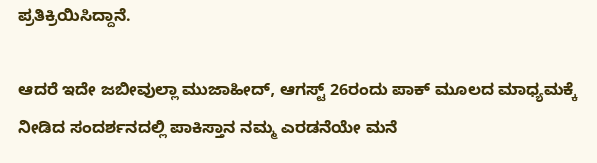ಪ್ರತಿಕ್ರಿಯಿಸಿದ್ದಾನೆ.

ಆದರೆ ಇದೇ ಜಬೀವುಲ್ಲಾ ಮುಜಾಹೀದ್, ಆಗಸ್ಟ್ 26ರಂದು ಪಾಕ್ ಮೂಲದ ಮಾಧ್ಯಮಕ್ಕೆ ನೀಡಿದ ಸಂದರ್ಶನದಲ್ಲಿ ಪಾಕಿಸ್ತಾನ ನಮ್ಮ ಎರಡನೆಯೇ ಮನೆ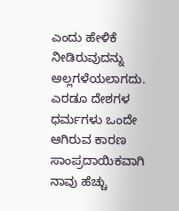ಎಂದು ಹೇಳಿಕೆ ನೀಡಿರುವುದನ್ನು ಅಲ್ಲಗಳೆಯಲಾಗದು. ಎರಡೂ ದೇಶಗಳ ಧರ್ಮಗಳು ಒಂದೇ ಆಗಿರುವ ಕಾರಣ ಸಾಂಪ್ರದಾಯಿಕವಾಗಿ ನಾವು ಹೆಚ್ಚು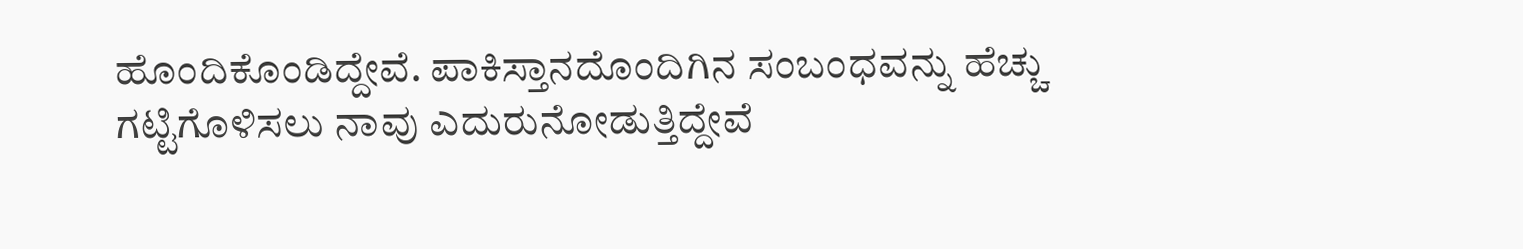ಹೊಂದಿಕೊಂಡಿದ್ದೇವೆ. ಪಾಕಿಸ್ತಾನದೊಂದಿಗಿನ ಸಂಬಂಧವನ್ನು ಹೆಚ್ಚು ಗಟ್ಟಿಗೊಳಿಸಲು ನಾವು ಎದುರುನೋಡುತ್ತಿದ್ದೇವೆ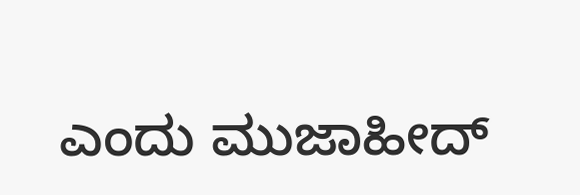ಎಂದು ಮುಜಾಹೀದ್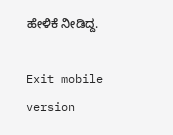ಹೇಳಿಕೆ ನೀಡಿದ್ದ.

Exit mobile version